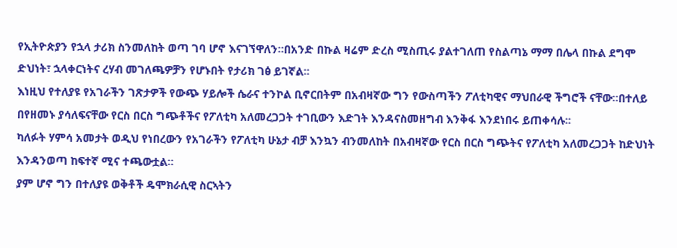የኢትዮጵያን የኋላ ታሪክ ስንመለከት ወጣ ገባ ሆኖ እናገኘዋለን።በአንድ በኩል ዛሬም ድረስ ሚስጢሩ ያልተገለጠ የስልጣኔ ማማ በሌላ በኩል ደግሞ ድህነት፣ ኋላቀርነትና ረሃብ መገለጫዎቻን የሆኑበት የታሪክ ገፅ ይገኛል፡፡
እነዚህ የተለያዩ የአገራችን ገጽታዎች የውጭ ሃይሎች ሴራና ተንኮል ቢኖርበትም በአብዛኛው ግን የውስጣችን ፖለቲካዊና ማህበራዊ ችግሮች ናቸው።በተለይ በየዘመኑ ያሳለፍናቸው የርስ በርስ ግጭቶችና የፖለቲካ አለመረጋጋት ተገቢውን እድገት እንዳናስመዘግብ እንቅፋ እንደነበሩ ይጠቀሳሉ፡፡
ካለፉት ሃምሳ አመታት ወዲህ የነበረውን የአገራችን የፖለቲካ ሁኔታ ብቻ እንኳን ብንመለከት በአብዛኛው የርስ በርስ ግጭትና የፖለቲካ አለመረጋጋት ከድህነት እንዳንወጣ ከፍተኛ ሚና ተጫውቷል።
ያም ሆኖ ግን በተለያዩ ወቅቶች ዴሞክራሲዊ ስርኣትን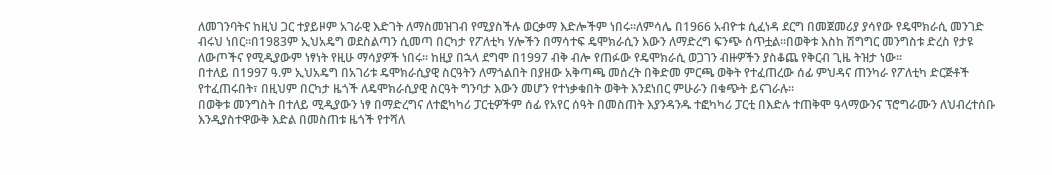ለመገንባትና ከዚህ ጋር ተያይዞም አገራዊ እድገት ለማስመዝገብ የሚያስችሉ ወርቃማ እድሎችም ነበሩ።ለምሳሌ በ1966 አብዮቱ ሲፈነዳ ደርግ በመጀመሪያ ያሳየው የዴሞክራሲ መንገድ ብሩህ ነበር።በ1983ም ኢህአዴግ ወደስልጣን ሲመጣ በርካታ የፖለቲካ ሃሎችን በማሳተፍ ዴሞክራሲን እውን ለማድረግ ፍንጭ ሰጥቷል።በወቅቱ እስከ ሽግግር መንግስቱ ድረስ የታዩ ለውጦችና የሚዲያውም ነፃነት የዚሁ ማሳያዎች ነበሩ። ከዚያ በኋላ ደግሞ በ1997 ብቅ ብሎ የጠፉው የዴሞክራሲ ወጋገን ብዙዎችን ያስቆጨ የቅርብ ጊዜ ትዝታ ነው።
በተለይ በ1997 ዓ.ም ኢህአዴግ በአገሪቱ ዴሞክራሲያዊ ስርዓትን ለማጎልበት በያዘው አቅጣጫ መሰረት በቅድመ ምርጫ ወቅት የተፈጠረው ሰፊ ምህዳና ጠንካራ የፖለቲካ ድርጅቶች የተፈጠሩበት፣ በዚህም በርካታ ዜጎች ለዴሞክራሲያዊ ስርዓት ግንባታ እውን መሆን የተነቃቁበት ወቅት እንደነበር ምሁራን በቁጭት ይናገራሉ፡፡
በወቅቱ መንግስት በተለይ ሚዲያውን ነፃ በማድረግና ለተፎካካሪ ፓርቲዎችም ሰፊ የአየር ሰዓት በመስጠት እያንዳንዱ ተፎካካሪ ፓርቲ በእድሉ ተጠቅሞ ዓላማውንና ፕሮግራሙን ለህብረተሰቡ እንዲያስተዋውቅ እድል በመስጠቱ ዜጎች የተሻለ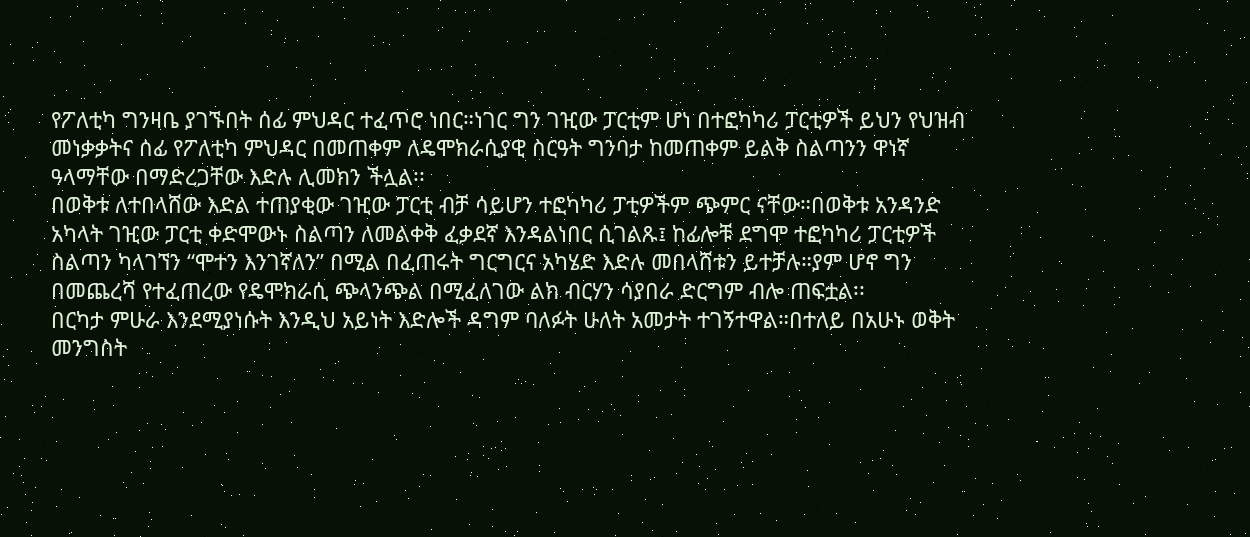የፖለቲካ ግንዛቤ ያገኙበት ሰፊ ምህዳር ተፈጥሮ ነበር።ነገር ግን ገዢው ፓርቲም ሆነ በተፎካካሪ ፓርቲዎች ይህን የህዝብ መነቃቃትና ሰፊ የፖለቲካ ምህዳር በመጠቀም ለዴሞክራሲያዊ ስርዓት ግንባታ ከመጠቀም ይልቅ ስልጣንን ዋነኛ ዓላማቸው በማድረጋቸው እድሉ ሊመክን ችሏል፡፡
በወቅቱ ለተበላሸው እድል ተጠያቂው ገዢው ፓርቲ ብቻ ሳይሆን ተፎካካሪ ፓቲዎችም ጭምር ናቸው።በወቅቱ አንዳንድ አካላት ገዢው ፓርቲ ቀድሞውኑ ስልጣን ለመልቀቅ ፈቃደኛ እንዳልነበር ሲገልጹ፤ ከፊሎቹ ደግሞ ተፎካካሪ ፓርቲዎች ስልጣን ካላገኘን “ሞተን እንገኛለን” በሚል በፈጠሩት ግርግርና አካሄድ እድሉ መበላሸቱን ይተቻሉ።ያም ሆኖ ግን በመጨረሻ የተፈጠረው የዴሞክራሲ ጭላንጭል በሚፈለገው ልክ ብርሃን ሳያበራ ድርግም ብሎ ጠፍቷል፡፡
በርካታ ምሁራ እንደሚያነሱት እንዲህ አይነት እድሎች ዳግም ባለፉት ሁለት አመታት ተገኝተዋል።በተለይ በአሁኑ ወቅት መንግስት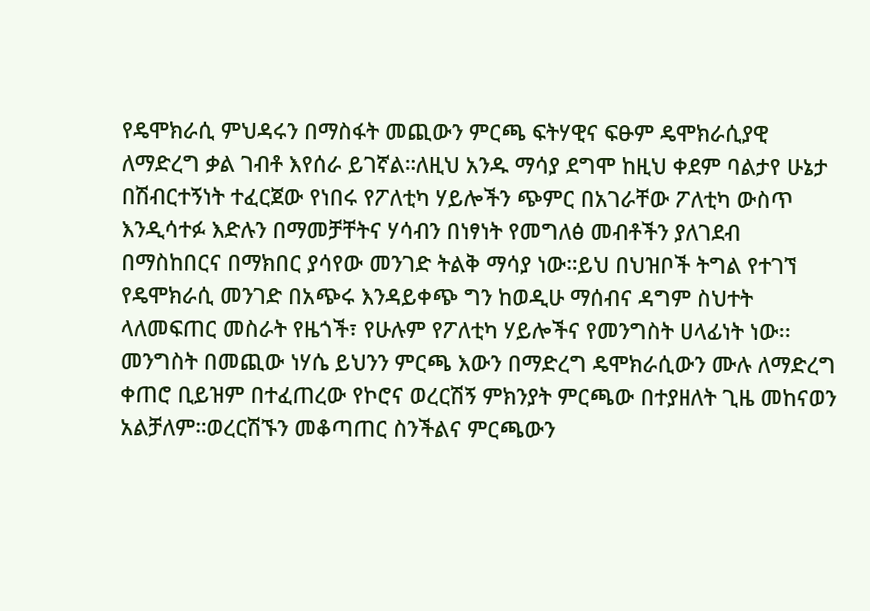የዴሞክራሲ ምህዳሩን በማስፋት መጪውን ምርጫ ፍትሃዊና ፍፁም ዴሞክራሲያዊ ለማድረግ ቃል ገብቶ እየሰራ ይገኛል።ለዚህ አንዱ ማሳያ ደግሞ ከዚህ ቀደም ባልታየ ሁኔታ በሽብርተኝነት ተፈርጀው የነበሩ የፖለቲካ ሃይሎችን ጭምር በአገራቸው ፖለቲካ ውስጥ እንዲሳተፉ እድሉን በማመቻቸትና ሃሳብን በነፃነት የመግለፅ መብቶችን ያለገደብ በማስከበርና በማክበር ያሳየው መንገድ ትልቅ ማሳያ ነው።ይህ በህዝቦች ትግል የተገኘ የዴሞክራሲ መንገድ በአጭሩ እንዳይቀጭ ግን ከወዲሁ ማሰብና ዳግም ስህተት ላለመፍጠር መስራት የዜጎች፣ የሁሉም የፖለቲካ ሃይሎችና የመንግስት ሀላፊነት ነው፡፡
መንግስት በመጪው ነሃሴ ይህንን ምርጫ እውን በማድረግ ዴሞክራሲውን ሙሉ ለማድረግ ቀጠሮ ቢይዝም በተፈጠረው የኮሮና ወረርሽኝ ምክንያት ምርጫው በተያዘለት ጊዜ መከናወን አልቻለም።ወረርሽኙን መቆጣጠር ስንችልና ምርጫውን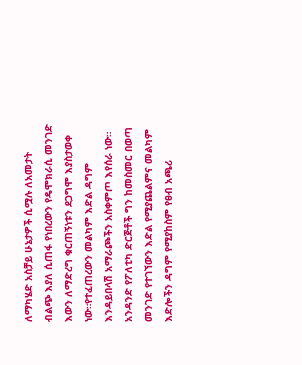ለማካሄድ አስቻይ ሁኔታዎች ሲሟሉ ለአመታት ብልጭ እያለ ሲጠፋ የነበረውን የዴሞክራሲ መንገድ እውን ለማድረግ ቁርጠኝነቱን ደጋግሞ እያስታወቀ ነው።የተፈጠረውን መልካም እድል ዳግም እንዳይበላሽ አማራጮችን አስቀምጦ እየሰራ ነው።
አንዳንድ የፖለቲካ ድርጅቶች ግን ከመስመር በወጣ መንገድ የተገኘውን እድል የሚያጨልምና መልካም እድሎችን ዳግም የሚያከስም የፀብ አጫሪ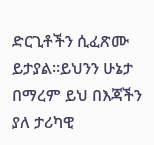ድርጊቶችን ሲፈጽሙ ይታያል።ይህንን ሁኔታ በማረም ይህ በእጃችን ያለ ታሪካዊ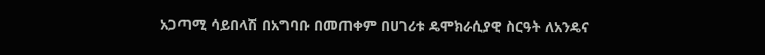አጋጣሚ ሳይበላሽ በአግባቡ በመጠቀም በሀገሪቱ ዴሞክራሲያዊ ስርዓት ለአንዴና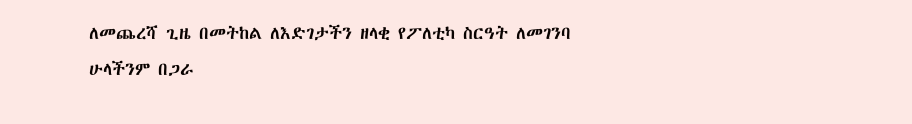ለመጨረሻ ጊዜ በመትከል ለእድገታችን ዘላቂ የፖለቲካ ስርዓት ለመገንባ ሁላችንም በጋራ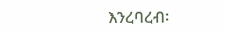እንረባረብ፡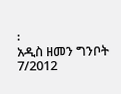፡
አዲስ ዘመን ግንቦት 7/2012